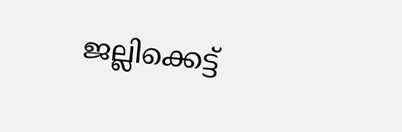ജല്ലിക്കെട്ട്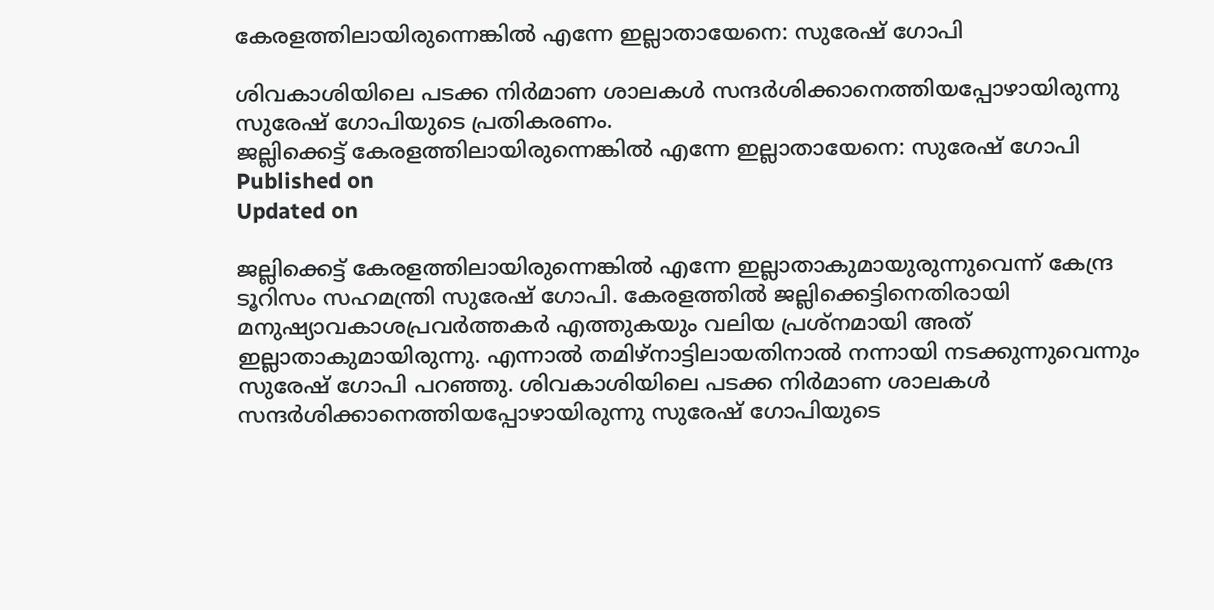കേരളത്തിലായിരുന്നെങ്കില്‍ എന്നേ ഇല്ലാതായേനെ: സുരേഷ് ഗോപി

ശിവകാശിയിലെ പടക്ക നിര്‍മാണ ശാലകള്‍ സന്ദര്‍ശിക്കാനെത്തിയപ്പോഴായിരുന്നു സുരേഷ് ഗോപിയുടെ പ്രതികരണം.
ജല്ലിക്കെട്ട് കേരളത്തിലായിരുന്നെങ്കില്‍ എന്നേ ഇല്ലാതായേനെ: സുരേഷ് ഗോപി
Published on
Updated on

ജല്ലിക്കെട്ട് കേരളത്തിലായിരുന്നെങ്കില്‍ എന്നേ ഇല്ലാതാകുമായുരുന്നുവെന്ന് കേന്ദ്ര ടൂറിസം സഹമന്ത്രി സുരേഷ് ഗോപി. കേരളത്തില്‍ ജല്ലിക്കെട്ടിനെതിരായി മനുഷ്യാവകാശപ്രവർത്തകർ എത്തുകയും വലിയ പ്രശ്നമായി അത് ഇല്ലാതാകുമായിരുന്നു. എന്നാൽ തമിഴ്‌നാട്ടിലായതിനാൽ നന്നായി നടക്കുന്നുവെന്നും സുരേഷ് ഗോപി പറഞ്ഞു. ശിവകാശിയിലെ പടക്ക നിര്‍മാണ ശാലകള്‍ സന്ദര്‍ശിക്കാനെത്തിയപ്പോഴായിരുന്നു സുരേഷ് ഗോപിയുടെ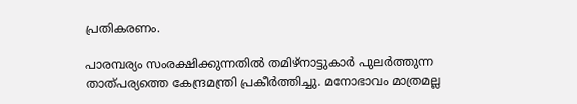പ്രതികരണം.

പാരമ്പര്യം സംരക്ഷിക്കുന്നതില്‍ തമിഴ്നാട്ടുകാര്‍ പുലര്‍ത്തുന്ന താത്പര്യത്തെ കേന്ദ്രമന്ത്രി പ്രകീർത്തിച്ചു. മനോഭാവം മാത്രമല്ല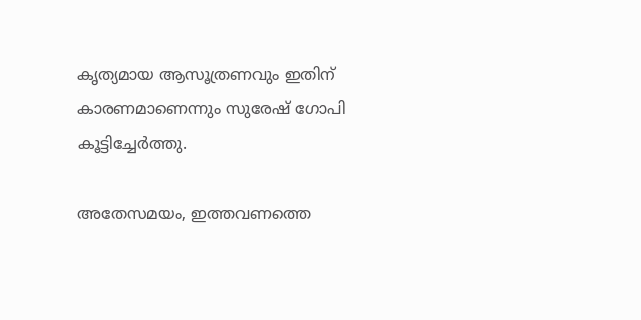കൃത്യമായ ആസൂത്രണവും ഇതിന് കാരണമാണെന്നും സുരേഷ് ഗോപി കൂട്ടിച്ചേര്‍ത്തു.

അതേസമയം, ഇത്തവണത്തെ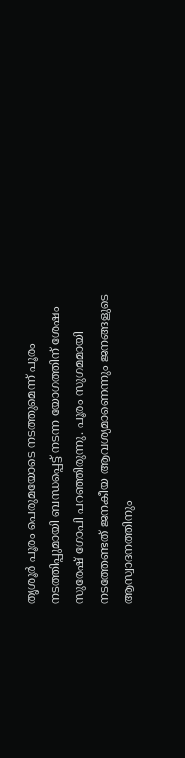തൃശൂര്‍ പൂരം പെരുമയോടെ നടത്തുമെന്ന് പൂരം നടത്തിപ്പുമായി ബന്ധപ്പെട്ട് നടന്ന യോഗത്തിന് ശേഷം സുരേഷ് ഗോപി പറഞ്ഞിരുന്നു. പൂരം സുഗമമായി നടത്തേണ്ടത് ജനകീയ ആവശ്യമാണെന്നും ജനങ്ങളുടെ ആസ്വാദനത്തിനും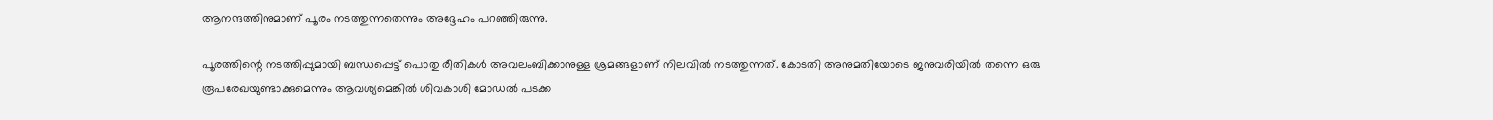ആനന്ദത്തിനുമാണ് പൂരം നടത്തുന്നതെന്നും അദ്ദേഹം പറഞ്ഞിരുന്നു.

പൂരത്തിന്റെ നടത്തിപ്പുമായി ബന്ധപ്പെട്ട് പൊതു രീതികള്‍ അവലംബിക്കാനുള്ള ശ്രമങ്ങളാണ് നിലവില്‍ നടത്തുന്നത്. കോടതി അനുമതിയോടെ ജനുവരിയില്‍ തന്നെ ഒരു രൂപരേഖയുണ്ടാക്കുമെന്നും ആവശ്യമെങ്കില്‍ ശിവകാശി മോഡല്‍ പടക്ക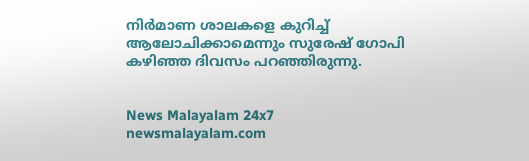നിര്‍മാണ ശാലകളെ കുറിച്ച് ആലോചിക്കാമെന്നും സുരേഷ് ഗോപി കഴിഞ്ഞ ദിവസം പറഞ്ഞിരുന്നു.


News Malayalam 24x7
newsmalayalam.com